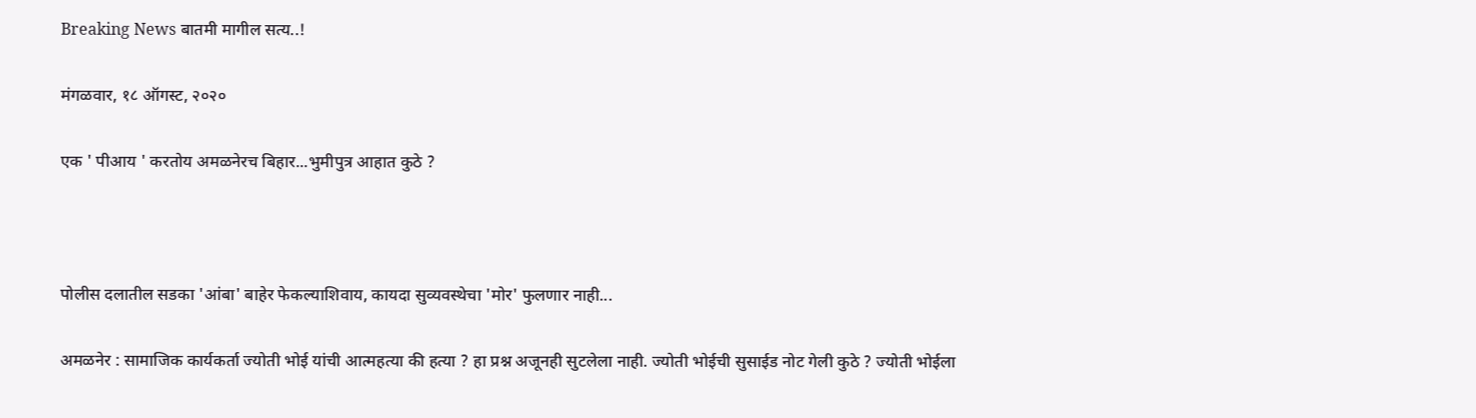Breaking News बातमी मागील सत्य..!

मंगळवार, १८ ऑगस्ट, २०२०

एक ' पीआय ' करतोय अमळनेरच बिहार...भुमीपुत्र आहात कुठे ?



पोलीस दलातील सडका 'आंबा' बाहेर फेकल्याशिवाय, कायदा सुव्यवस्थेचा 'मोर' फुलणार नाही...

अमळनेर : सामाजिक कार्यकर्ता ज्योती भोई यांची आत्महत्या की हत्या ? हा प्रश्न अजूनही सुटलेला नाही. ज्योती भोईची सुसाईड नोट गेली कुठे ? ज्योती भोईला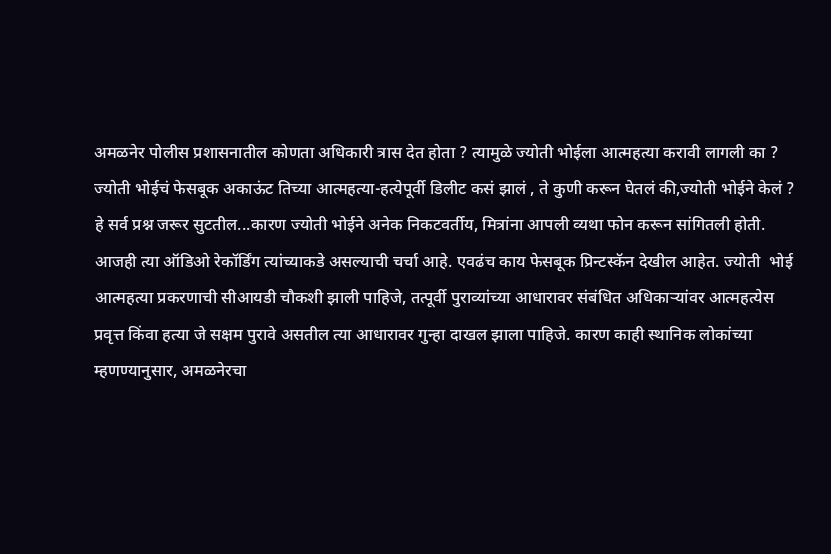अमळनेर पोलीस प्रशासनातील कोणता अधिकारी त्रास देत होता ? त्यामुळे ज्योती भोईला आत्महत्या करावी लागली का ? ज्योती भोईचं फेसबूक अकाऊंट तिच्या आत्महत्या-हत्येपूर्वी डिलीट कसं झालं , ते कुणी करून घेतलं की,ज्योती भोईने केलं ?  हे सर्व प्रश्न जरूर सुटतील...कारण ज्योती भोईने अनेक निकटवर्तीय, मित्रांना आपली व्यथा फोन करून सांगितली होती.
आजही त्या ऑडिओ रेकॉर्डिंग त्यांच्याकडे असल्याची चर्चा आहे. एवढंच काय फेसबूक प्रिन्टस्कॅन देखील आहेत. ज्योती  भोई आत्महत्या प्रकरणाची सीआयडी चौकशी झाली पाहिजे, तत्पूर्वी पुराव्यांच्या आधारावर संबंधित अधिकाऱ्यांवर आत्महत्येस प्रवृत्त किंवा हत्या जे सक्षम पुरावे असतील त्या आधारावर गुन्हा दाखल झाला पाहिजे. कारण काही स्थानिक लोकांच्या म्हणण्यानुसार, अमळनेरचा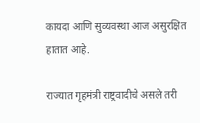कायदा आणि सुव्यवस्था आज असुरक्षित हातात आहे.

राज्यात गृहमंत्री राष्ट्रवादीचे असले तरी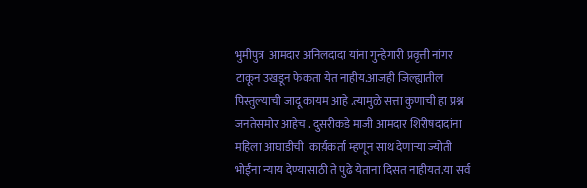भुमीपुत्र  आमदार अनिलदादा यांना गुन्हेगारी प्रवृत्ती नांगर टाकून उखडून फेकता येत नाहीय.आजही जिल्ह्यातील पिस्तुल्याची जादू कायम आहे .त्यामुळे सत्ता कुणाची हा प्रश्न जनतेसमोर आहेच . दुसरीकडे माजी आमदार शिरीषदादांना महिला आघाडीची  कार्य़कर्ता म्हणून साथ देणाऱ्या ज्योती भोईंना न्याय देण्यासाठी ते पुढे येताना दिसत नाहीयत.या सर्व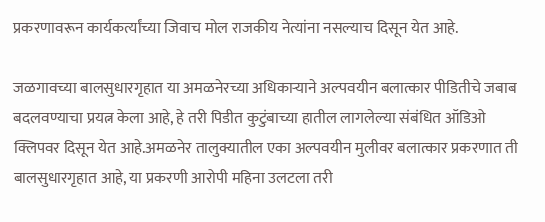प्रकरणावरून कार्यकर्त्यांच्या जिवाच मोल राजकीय नेत्यांना नसल्याच दिसून येत आहे.

जळगावच्या बालसुधारगृहात या अमळनेरच्या अधिकाऱ्याने अल्पवयीन बलात्कार पीडितीचे जबाब बदलवण्याचा प्रयत्न केला आहे, हे तरी पिडीत कुटुंबाच्या हातील लागलेल्या संबंधित ऑडिओ क्लिपवर दिसून येत आहे.अमळनेर तालुक्यातील एका अल्पवयीन मुलीवर बलात्कार प्रकरणात ती बालसुधारगृहात आहे, या प्रकरणी आरोपी महिना उलटला तरी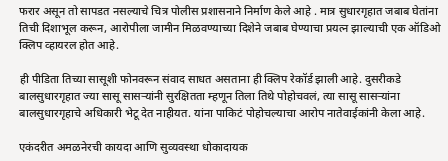फरार असून तो सापडत नसल्याचे चित्र पोलीस प्रशासनाने निर्माण केले आहे . मात्र सुधारगृहात जबाब घेतांना तिची दिशाभूल करून, आरोपीला जामीन मिळवण्याच्या दिशेने जबाब घेण्याचा प्रयत्न झाल्याची एक ऑडिओ क्लिप व्हायरल होत आहे.

ही पीडिता तिच्या सासूशी फोनवरून संवाद साधत असताना ही क्लिप रेकॉर्ड झाली आहे. दुसरीकडे बालसुधारगृहात ज्या सासू सासऱ्यांनी सुरक्षितता म्हणून तिला तिथे पोहोचवलं, त्या सासू सासऱ्यांना बालसुधारगृहाचे अधिकारी भेटू देत नाहीयत. यांना पाकिटं पोहोचल्याचा आरोप नातेवाईकांनी केला आहे.

एकंदरीत अमळनेरची कायदा आणि सुव्यवस्था धोकादायक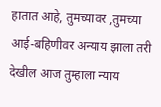हातात आहे, तुमच्यावर ,तुमच्या आई-बहिणीवर अन्याय झाला तरी देखील आज तुम्हाला न्याय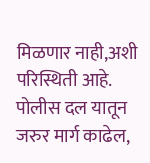मिळणार नाही,अशी परिस्थिती आहे.
पोलीस दल यातून जरुर मार्ग काढेल,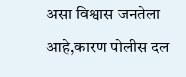असा विश्वास जनतेला आहे,कारण पोलीस दल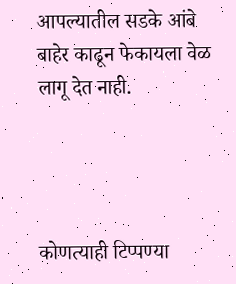आपल्यातील सडके आंबे बाहेर काढून फेकायला वेळ लागू देत नाही.




कोणत्याही टिप्पण्‍या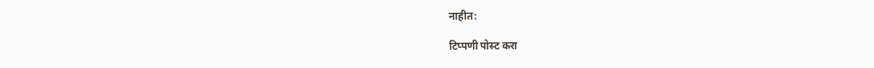नाहीत:

टिप्पणी पोस्ट करा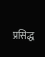प्रसिद्ध